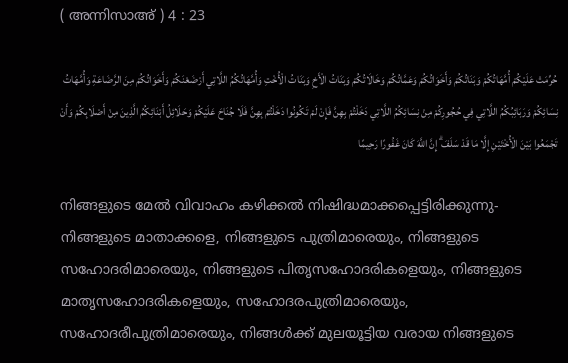( അന്നിസാഅ് ) 4 : 23

حُرِّمَتْ عَلَيْكُمْ أُمَّهَاتُكُمْ وَبَنَاتُكُمْ وَأَخَوَاتُكُمْ وَعَمَّاتُكُمْ وَخَالَاتُكُمْ وَبَنَاتُ الْأَخِ وَبَنَاتُ الْأُخْتِ وَأُمَّهَاتُكُمُ اللَّاتِي أَرْضَعْنَكُمْ وَأَخَوَاتُكُمْ مِنَ الرَّضَاعَةِ وَأُمَّهَاتُ نِسَائِكُمْ وَرَبَائِبُكُمُ اللَّاتِي فِي حُجُورِكُمْ مِنْ نِسَائِكُمُ اللَّاتِي دَخَلْتُمْ بِهِنَّ فَإِنْ لَمْ تَكُونُوا دَخَلْتُمْ بِهِنَّ فَلَا جُنَاحَ عَلَيْكُمْ وَحَلَائِلُ أَبْنَائِكُمُ الَّذِينَ مِنْ أَصْلَابِكُمْ وَأَنْ تَجْمَعُوا بَيْنَ الْأُخْتَيْنِ إِلَّا مَا قَدْ سَلَفَ ۗ إِنَّ اللَّهَ كَانَ غَفُورًا رَحِيمًا

നിങ്ങളുടെ മേല്‍ വിവാഹം കഴിക്കല്‍ നിഷിദ്ധമാക്കപ്പെട്ടിരിക്കുന്നു-നിങ്ങളുടെ മാതാക്കളെ, നിങ്ങളുടെ പുത്രിമാരെയും, നിങ്ങളുടെ സഹോദരിമാരെയും, നിങ്ങളുടെ പിതൃസഹോദരികളെയും, നിങ്ങളുടെ മാതൃസഹോദരികളെയും, സഹോദരപുത്രിമാരെയും, സഹോദരീപുത്രിമാരെയും, നിങ്ങള്‍ക്ക് മുലയൂട്ടിയ വരായ നിങ്ങളുടെ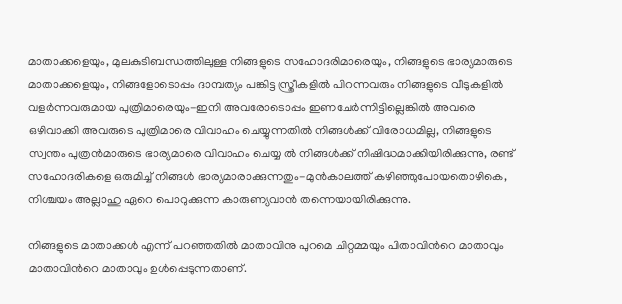മാതാക്കളെയും, മുലകുടിബന്ധത്തിലുള്ള നിങ്ങളുടെ സഹോദരിമാരെയും, നിങ്ങളുടെ ഭാര്യമാരുടെ മാതാക്കളെയും, നിങ്ങളോടൊപ്പം ദാമ്പത്യം പങ്കിട്ട സ്ത്രീകളില്‍ പിറന്നവരും നിങ്ങളുടെ വീടുകളില്‍ വളര്‍ന്നവരുമായ പുത്രിമാരെയും-ഇനി അവരോടൊപ്പം ഇണചേര്‍ന്നിട്ടില്ലെങ്കില്‍ അവരെ ഒഴിവാക്കി അവരുടെ പുത്രിമാരെ വിവാഹം ചെയ്യുന്നതില്‍ നിങ്ങള്‍ക്ക് വിരോധമില്ല, നിങ്ങളുടെ സ്വന്തം പുത്രന്‍മാരുടെ ഭാര്യമാരെ വിവാഹം ചെയ്യ ല്‍ നിങ്ങള്‍ക്ക് നിഷിദ്ധമാക്കിയിരിക്കുന്നു, രണ്ട് സഹോദരികളെ ഒരുമിച്ച് നിങ്ങള്‍ ഭാര്യമാരാക്കുന്നതും-മുന്‍കാലത്ത് കഴിഞ്ഞുപോയതൊഴികെ, നിശ്ചയം അല്ലാഹു ഏറെ പൊറുക്കുന്ന കാരുണ്യവാന്‍ തന്നെയായിരിക്കുന്നു.

നിങ്ങളുടെ മാതാക്കള്‍ എന്ന് പറഞ്ഞതില്‍ മാതാവിനു പുറമെ ചിറ്റമ്മയും പിതാവിന്‍റെ മാതാവും മാതാവിന്‍റെ മാതാവും ഉള്‍പ്പെടുന്നതാണ്.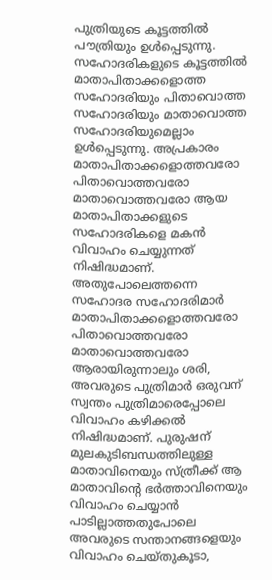പുത്രിയുടെ കൂട്ടത്തില്‍ പൗത്രിയും ഉള്‍പ്പെടുന്നു. സഹോദരികളുടെ കൂട്ടത്തില്‍ മാതാപിതാക്കളൊത്ത സഹോദരിയും പിതാവൊത്ത സഹോദരിയും മാതാവൊത്ത സഹോദരിയുമെല്ലാം ഉള്‍പ്പെടുന്നു. അപ്രകാരം മാതാപിതാക്കളൊത്തവരോ പിതാവൊത്തവരോ മാതാവൊത്തവരോ ആയ മാതാപിതാക്കളുടെ സഹോദരികളെ മകന്‍ വിവാഹം ചെയ്യുന്നത് നിഷിദ്ധമാണ്. അതുപോലെത്തന്നെ സഹോദര സഹോദരിമാര്‍ മാതാപിതാക്കളൊത്തവരോ പിതാവൊത്തവരോ മാതാവൊത്തവരോ ആരായിരുന്നാലും ശരി, അവരുടെ പുത്രിമാര്‍ ഒരുവന് സ്വന്തം പുത്രിമാരെപ്പോലെ വിവാഹം കഴിക്കല്‍ നിഷിദ്ധമാണ്. പുരുഷന് മുലകുടിബന്ധത്തിലുള്ള മാതാവിനെയും സ്ത്രീക്ക് ആ മാതാവിന്‍റെ ഭര്‍ത്താവിനെയും വിവാഹം ചെയ്യാന്‍ പാടില്ലാത്തതുപോലെ അവരുടെ സന്താനങ്ങളെയും വിവാഹം ചെയ്തുകൂടാ,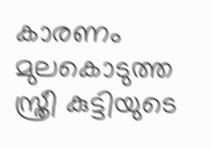കാരണം മുലകൊടുത്ത സ്ത്രീ കുട്ടിയുടെ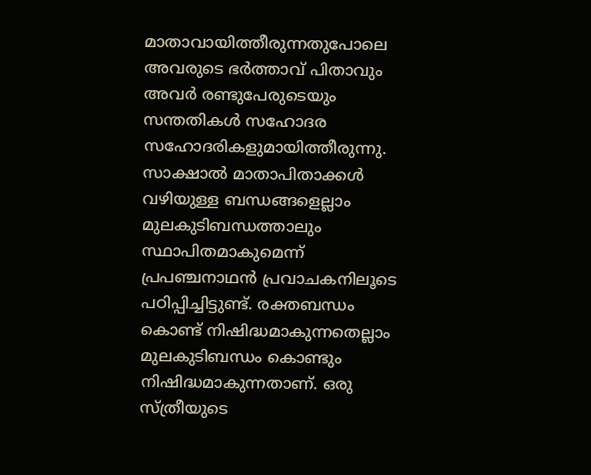മാതാവായിത്തീരുന്നതുപോലെ അവരുടെ ഭര്‍ത്താവ് പിതാവും അവര്‍ രണ്ടുപേരുടെയും സന്തതികള്‍ സഹോദര സഹോദരികളുമായിത്തീരുന്നു. സാക്ഷാല്‍ മാതാപിതാക്കള്‍ വഴിയുള്ള ബന്ധങ്ങളെല്ലാം മുലകുടിബന്ധത്താലും സ്ഥാപിതമാകുമെന്ന് പ്രപഞ്ചനാഥന്‍ പ്രവാചകനിലൂടെ പഠിപ്പിച്ചിട്ടുണ്ട്. രക്തബന്ധം കൊണ്ട് നിഷിദ്ധമാകുന്നതെല്ലാം മുലകുടിബന്ധം കൊണ്ടും നിഷിദ്ധമാകുന്നതാണ്. ഒരു സ്ത്രീയുടെ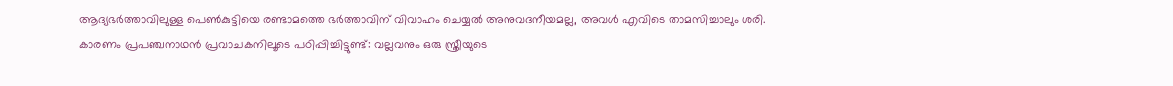ആദ്യഭര്‍ത്താവിലുള്ള പെണ്‍കുട്ടിയെ രണ്ടാമത്തെ ഭര്‍ത്താവിന് വിവാഹം ചെയ്യല്‍ അനുവദനീയമല്ല, അവള്‍ എവിടെ താമസിച്ചാലും ശരി. കാരണം പ്രപഞ്ചനാഥന്‍ പ്രവാചകനിലൂടെ പഠിപ്പിച്ചിട്ടുണ്ട്: വല്ലവനും ഒരു സ്ത്രീയുടെ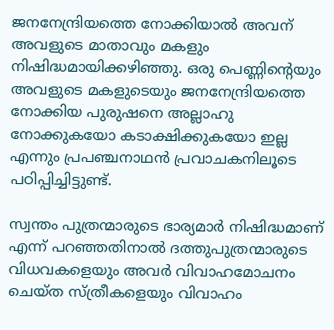ജനനേന്ദ്രിയത്തെ നോക്കിയാല്‍ അവന് അവളുടെ മാതാവും മകളും നിഷിദ്ധമായിക്കഴിഞ്ഞു. ഒരു പെണ്ണിന്‍റെയും അവളുടെ മകളുടെയും ജനനേന്ദ്രിയത്തെ നോക്കിയ പുരുഷനെ അല്ലാഹു നോക്കുകയോ കടാക്ഷിക്കുകയോ ഇല്ല എന്നും പ്രപഞ്ചനാഥന്‍ പ്രവാചകനിലൂടെ പഠിപ്പിച്ചിട്ടുണ്ട്.

സ്വന്തം പുത്രന്മാരുടെ ഭാര്യമാര്‍ നിഷിദ്ധമാണ് എന്ന് പറഞ്ഞതിനാല്‍ ദത്തുപുത്രന്മാരുടെ വിധവകളെയും അവര്‍ വിവാഹമോചനം ചെയ്ത സ്ത്രീകളെയും വിവാഹം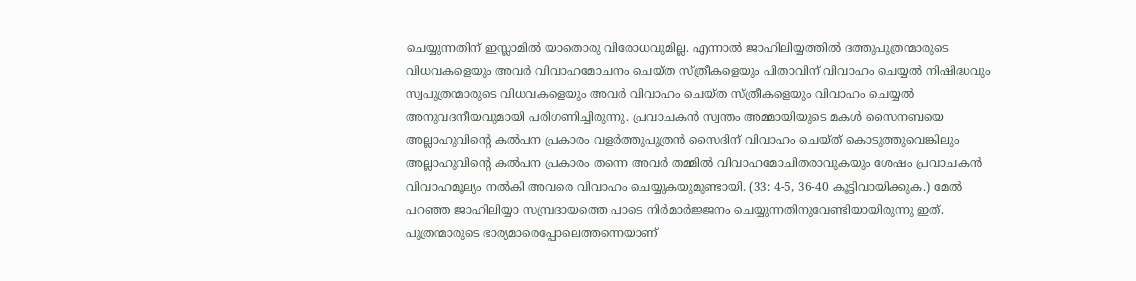ചെയ്യുന്നതിന് ഇസ്ലാമില്‍ യാതൊരു വിരോധവുമില്ല. എന്നാല്‍ ജാഹിലിയ്യത്തില്‍ ദത്തുപുത്രന്മാരുടെ വിധവകളെയും അവര്‍ വിവാഹമോചനം ചെയ്ത സ്ത്രീകളെയും പിതാവിന് വിവാഹം ചെയ്യല്‍ നിഷിദ്ധവും സ്വപുത്രന്മാരുടെ വിധവകളെയും അവര്‍ വിവാഹം ചെയ്ത സ്ത്രീകളെയും വിവാഹം ചെയ്യല്‍ അനുവദനീയവുമായി പരിഗണിച്ചിരുന്നു. പ്രവാചകന്‍ സ്വന്തം അമ്മായിയുടെ മകള്‍ സൈനബയെ അല്ലാഹുവിന്‍റെ കല്‍പന പ്രകാരം വളര്‍ത്തുപുത്രന്‍ സൈദിന് വിവാഹം ചെയ്ത് കൊടുത്തുവെങ്കിലും അല്ലാഹുവിന്‍റെ കല്‍പന പ്രകാരം തന്നെ അവര്‍ തമ്മില്‍ വിവാഹമോചിതരാവുകയും ശേഷം പ്രവാചകന്‍ വിവാഹമൂല്യം നല്‍കി അവരെ വിവാഹം ചെയ്യുകയുമുണ്ടായി. (33: 4-5, 36-40 കൂട്ടിവായിക്കുക.) മേല്‍ പറഞ്ഞ ജാഹിലിയ്യാ സമ്പ്രദായത്തെ പാടെ നിര്‍മാര്‍ജ്ജനം ചെയ്യുന്നതിനുവേണ്ടിയായിരുന്നു ഇത്. പുത്രന്മാരുടെ ഭാര്യമാരെപ്പോലെത്തന്നെയാണ്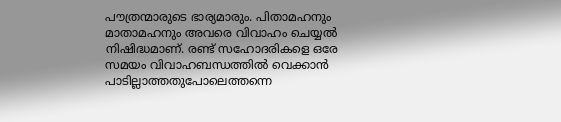പൗത്രന്മാരുടെ ഭാര്യമാരും. പിതാമഹനും മാതാമഹനും അവരെ വിവാഹം ചെയ്യല്‍ നിഷിദ്ധമാണ്. രണ്ട് സഹോദരികളെ ഒരേ സമയം വിവാഹബന്ധത്തില്‍ വെക്കാന്‍ പാടില്ലാത്തതുപോലെത്തന്നെ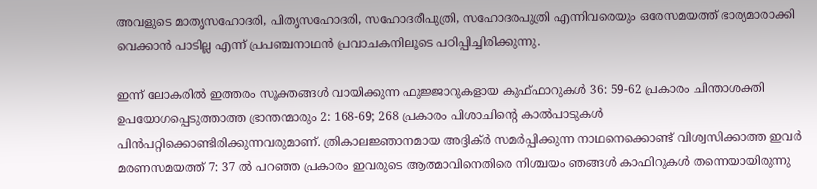അവളുടെ മാതൃസഹോദരി, പിതൃസഹോദരി, സഹോദരീപുത്രി, സഹോദരപുത്രി എന്നിവരെയും ഒരേസമയത്ത് ഭാര്യമാരാക്കി വെക്കാന്‍ പാടില്ല എന്ന് പ്രപഞ്ചനാഥന്‍ പ്രവാചകനിലൂടെ പഠിപ്പിച്ചിരിക്കുന്നു.

ഇന്ന് ലോകരില്‍ ഇത്തരം സൂക്തങ്ങള്‍ വായിക്കുന്ന ഫുജ്ജാറുകളായ കുഫ്ഫാറുകള്‍ 36: 59-62 പ്രകാരം ചിന്താശക്തി ഉപയോഗപ്പെടുത്താത്ത ഭ്രാന്തന്മാരും 2: 168-69; 268 പ്രകാരം പിശാചിന്‍റെ കാല്‍പാടുകള്‍ പിന്‍പറ്റിക്കൊണ്ടിരിക്കുന്നവരുമാണ്. ത്രികാലജ്ഞാനമായ അദ്ദിക്ര്‍ സമര്‍പ്പിക്കുന്ന നാഥനെക്കൊണ്ട് വിശ്വസിക്കാത്ത ഇവര്‍ മരണസമയത്ത് 7: 37 ല്‍ പറഞ്ഞ പ്രകാരം ഇവരുടെ ആത്മാവിനെതിരെ നിശ്ചയം ഞങ്ങള്‍ കാഫിറുകള്‍ തന്നെയായിരുന്നു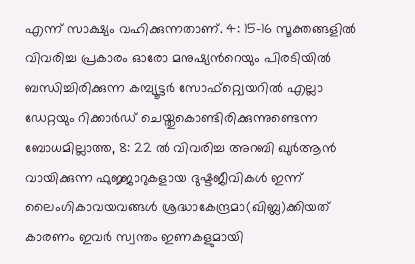എന്ന് സാക്ഷ്യം വഹിക്കുന്നതാണ്. 4: 15-16 സൂക്തങ്ങളില്‍ വിവരിച്ച പ്രകാരം ഓരോ മനുഷ്യന്‍റെയും പിരടിയില്‍ ബന്ധിച്ചിരിക്കുന്ന കമ്പ്യൂട്ടര്‍ സോഫ്റ്റ്വെയറില്‍ എല്ലാ ഡേറ്റയും റിക്കാര്‍ഡ് ചെയ്തുകൊണ്ടിരിക്കുന്നുണ്ടെന്ന ബോധമില്ലാത്ത, 8: 22 ല്‍ വിവരിച്ച അറബി ഖുര്‍ആന്‍ വായിക്കുന്ന ഫുജ്ജാറുകളായ ദുഷ്ടജീവികള്‍ ഇന്ന് ലൈംഗികാവയവങ്ങള്‍ ശ്രദ്ധാകേന്ദ്രമാ(ഖിബ്ല)ക്കിയത് കാരണം ഇവര്‍ സ്വന്തം ഇണകളുമായി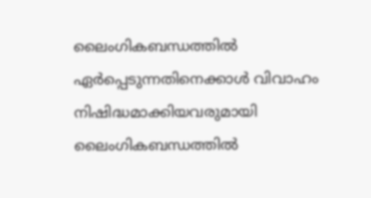ലൈംഗികബന്ധത്തില്‍ ഏര്‍പ്പെടുന്നതിനെക്കാള്‍ വിവാഹം നിഷിദ്ധമാക്കിയവരുമായി ലൈംഗികബന്ധത്തില്‍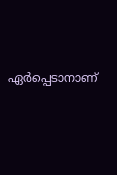ഏര്‍പ്പെടാനാണ്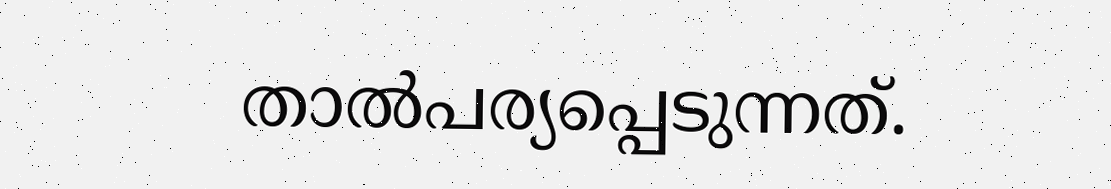താല്‍പര്യപ്പെടുന്നത്.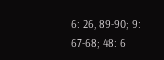6: 26, 89-90; 9: 67-68; 48: 6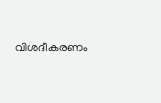വിശദീകരണം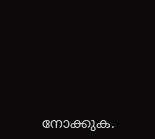നോക്കുക.